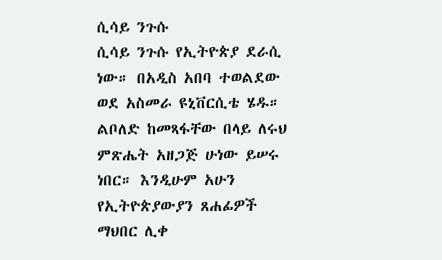ሲሳይ ንጉሱ
ሲሳይ ንጉሱ የኢትዮጵያ ደራሲ ነው። በአዲስ አበባ ተወልደው ወደ አስመራ ዩኒቨርሲቴ ሄዱ። ልቦለድ ከመጻፋቸው በላይ ለሩህ ምጽሔት አዘጋጅ ሁነው ይሠሩ ነበር። እንዲሁም አሁን የኢትዮጵያውያን ጸሐፊዎች ማህበር ሊቀ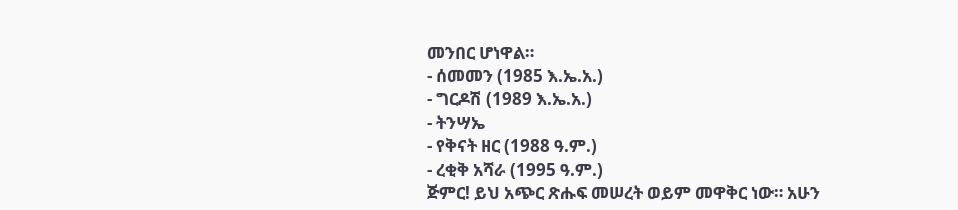መንበር ሆነዋል።
- ሰመመን (1985 እ.ኤ.አ.)
- ግርዶሽ (1989 እ.ኤ.አ.)
- ትንሣኤ
- የቅናት ዘር (1988 ዓ.ም.)
- ረቂቅ አሻራ (1995 ዓ.ም.)
ጅምር! ይህ አጭር ጽሑፍ መሠረት ወይም መዋቅር ነው። አሁን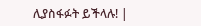ሊያስፋፉት ይችላሉ! |